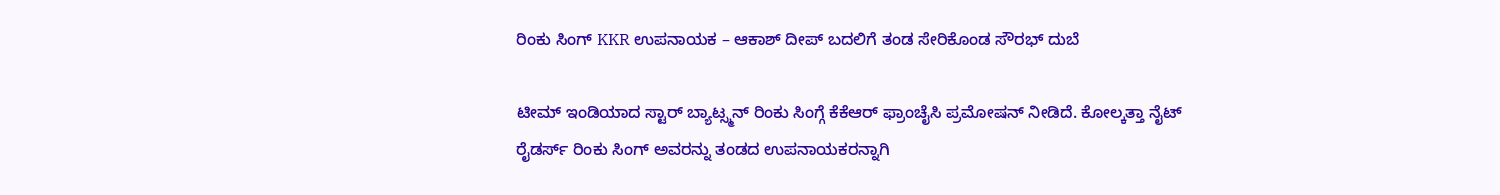ರಿಂಕು ಸಿಂಗ್ KKR ಉಪನಾಯಕ – ಆಕಾಶ್ ದೀಪ್ ಬದಲಿಗೆ ತಂಡ ಸೇರಿಕೊಂಡ ಸೌರಭ್ ದುಬೆ

ಟೀಮ್ ಇಂಡಿಯಾದ ಸ್ಟಾರ್ ಬ್ಯಾಟ್ಸ್ಮನ್ ರಿಂಕು ಸಿಂಗ್ಗೆ ಕೆಕೆಆರ್ ಫ್ರಾಂಚೈಸಿ ಪ್ರಮೋಷನ್ ನೀಡಿದೆ. ಕೋಲ್ಕತ್ತಾ ನೈಟ್ ರೈಡರ್ಸ್ ರಿಂಕು ಸಿಂಗ್ ಅವರನ್ನು ತಂಡದ ಉಪನಾಯಕರನ್ನಾಗಿ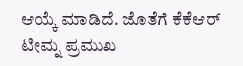ಆಯ್ಕೆ ಮಾಡಿದೆ. ಜೊತೆಗೆ ಕೆಕೆಆರ್ ಟೀಮ್ನ ಪ್ರಮುಖ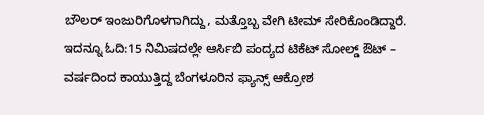ಬೌಲರ್ ಇಂಜುರಿಗೊಳಗಾಗಿದ್ದು, ಮತ್ತೊಬ್ಬ ವೇಗಿ ಟೀಮ್ ಸೇರಿಕೊಂಡಿದ್ದಾರೆ.
ಇದನ್ನೂ ಓದಿ:15 ನಿಮಿಷದಲ್ಲೇ ಆರ್ಸಿಬಿ ಪಂದ್ಯದ ಟಿಕೆಟ್ ಸೋಲ್ಡ್ ಔಟ್ – ವರ್ಷದಿಂದ ಕಾಯುತ್ತಿದ್ದ ಬೆಂಗಳೂರಿನ ಫ್ಯಾನ್ಸ್ ಆಕ್ರೋಶ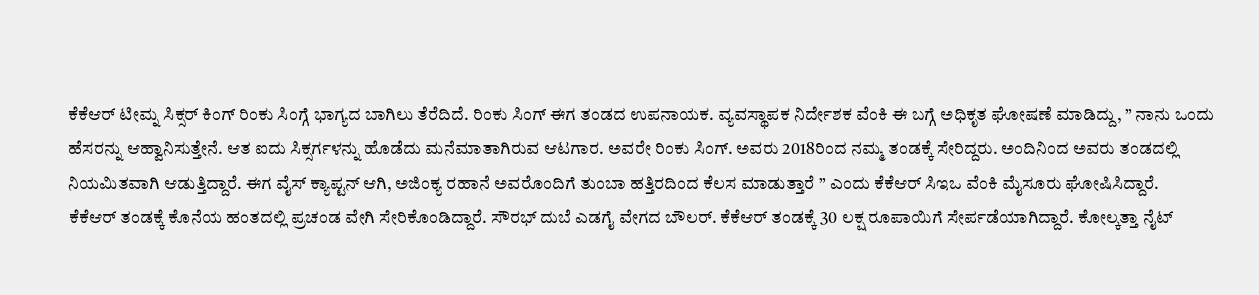ಕೆಕೆಆರ್ ಟೀಮ್ನ ಸಿಕ್ಸರ್ ಕಿಂಗ್ ರಿಂಕು ಸಿಂಗ್ಗೆ ಭಾಗ್ಯದ ಬಾಗಿಲು ತೆರೆದಿದೆ. ರಿಂಕು ಸಿಂಗ್ ಈಗ ತಂಡದ ಉಪನಾಯಕ. ವ್ಯವಸ್ಥಾಪಕ ನಿರ್ದೇಶಕ ವೆಂಕಿ ಈ ಬಗ್ಗೆ ಅಧಿಕೃತ ಘೋಷಣೆ ಮಾಡಿದ್ದು, ” ನಾನು ಒಂದು ಹೆಸರನ್ನು ಆಹ್ವಾನಿಸುತ್ತೇನೆ. ಆತ ಐದು ಸಿಕ್ಸರ್ಗಳನ್ನು ಹೊಡೆದು ಮನೆಮಾತಾಗಿರುವ ಆಟಗಾರ. ಅವರೇ ರಿಂಕು ಸಿಂಗ್. ಅವರು 2018ರಿಂದ ನಮ್ಮ ತಂಡಕ್ಕೆ ಸೇರಿದ್ದರು. ಅಂದಿನಿಂದ ಅವರು ತಂಡದಲ್ಲಿ ನಿಯಮಿತವಾಗಿ ಆಡುತ್ತಿದ್ದಾರೆ. ಈಗ ವೈಸ್ ಕ್ಯಾಪ್ಟನ್ ಆಗಿ, ಅಜಿಂಕ್ಯ ರಹಾನೆ ಅವರೊಂದಿಗೆ ತುಂಬಾ ಹತ್ತಿರದಿಂದ ಕೆಲಸ ಮಾಡುತ್ತಾರೆ ” ಎಂದು ಕೆಕೆಆರ್ ಸಿಇಒ ವೆಂಕಿ ಮೈಸೂರು ಘೋಷಿಸಿದ್ದಾರೆ.
ಕೆಕೆಆರ್ ತಂಡಕ್ಕೆ ಕೊನೆಯ ಹಂತದಲ್ಲಿ ಪ್ರಚಂಡ ವೇಗಿ ಸೇರಿಕೊಂಡಿದ್ದಾರೆ. ಸೌರಭ್ ದುಬೆ ಎಡಗೈ ವೇಗದ ಬೌಲರ್. ಕೆಕೆಆರ್ ತಂಡಕ್ಕೆ 30 ಲಕ್ಷ ರೂಪಾಯಿಗೆ ಸೇರ್ಪಡೆಯಾಗಿದ್ದಾರೆ. ಕೋಲ್ಕತ್ತಾ ನೈಟ್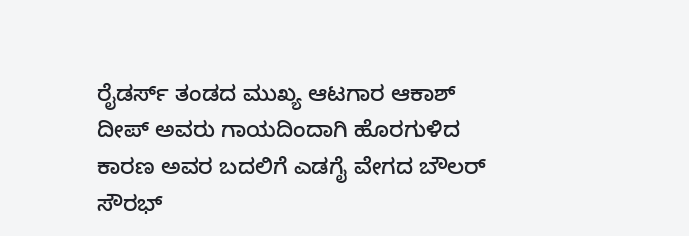ರೈಡರ್ಸ್ ತಂಡದ ಮುಖ್ಯ ಆಟಗಾರ ಆಕಾಶ್ ದೀಪ್ ಅವರು ಗಾಯದಿಂದಾಗಿ ಹೊರಗುಳಿದ ಕಾರಣ ಅವರ ಬದಲಿಗೆ ಎಡಗೈ ವೇಗದ ಬೌಲರ್ ಸೌರಭ್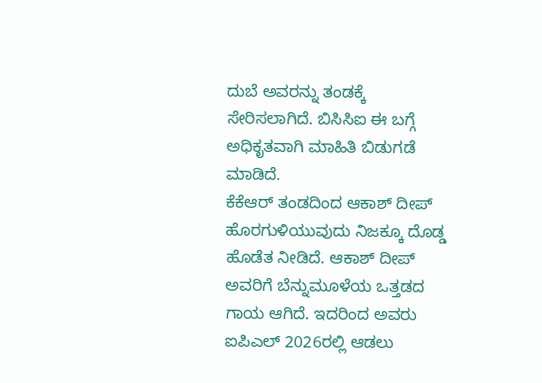ದುಬೆ ಅವರನ್ನು ತಂಡಕ್ಕೆ ಸೇರಿಸಲಾಗಿದೆ. ಬಿಸಿಸಿಐ ಈ ಬಗ್ಗೆ ಅಧಿಕೃತವಾಗಿ ಮಾಹಿತಿ ಬಿಡುಗಡೆ ಮಾಡಿದೆ.
ಕೆಕೆಆರ್ ತಂಡದಿಂದ ಆಕಾಶ್ ದೀಪ್ ಹೊರಗುಳಿಯುವುದು ನಿಜಕ್ಕೂ ದೊಡ್ಡ ಹೊಡೆತ ನೀಡಿದೆ. ಆಕಾಶ್ ದೀಪ್ ಅವರಿಗೆ ಬೆನ್ನುಮೂಳೆಯ ಒತ್ತಡದ ಗಾಯ ಆಗಿದೆ. ಇದರಿಂದ ಅವರು ಐಪಿಎಲ್ 2026ರಲ್ಲಿ ಆಡಲು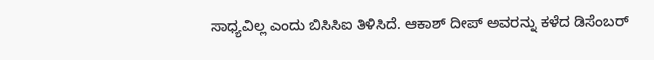ಸಾಧ್ಯವಿಲ್ಲ ಎಂದು ಬಿಸಿಸಿಐ ತಿಳಿಸಿದೆ. ಆಕಾಶ್ ದೀಪ್ ಅವರನ್ನು ಕಳೆದ ಡಿಸೆಂಬರ್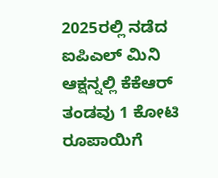2025ರಲ್ಲಿ ನಡೆದ ಐಪಿಎಲ್ ಮಿನಿ ಆಕ್ಷನ್ನಲ್ಲಿ ಕೆಕೆಆರ್ ತಂಡವು 1 ಕೋಟಿ ರೂಪಾಯಿಗೆ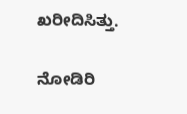ಖರೀದಿಸಿತ್ತು.

ನೋಡಿರಿ